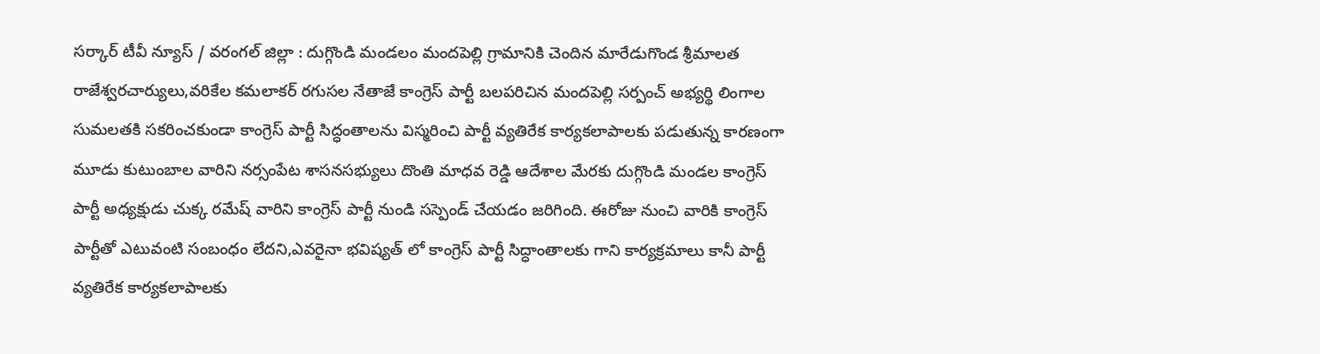సర్కార్ టీవీ న్యూస్ / వరంగల్ జిల్లా : దుగ్గొండి మండలం మందపెల్లి గ్రామానికి చెందిన మారేడుగొండ శ్రీమాలత రాజేశ్వరచార్యులు,వరికేల కమలాకర్ రగుసల నేతాజే కాంగ్రెస్ పార్టీ బలపరిచిన మందపెల్లి సర్పంచ్ అభ్యర్థి లింగాల సుమలతకి సకరించకుండా కాంగ్రెస్ పార్టీ సిద్ధంతాలను విస్మరించి పార్టీ వ్యతిరేక కార్యకలాపాలకు పడుతున్న కారణంగా మూడు కుటుంబాల వారిని నర్సంపేట శాసనసభ్యులు దొంతి మాధవ రెడ్డి ఆదేశాల మేరకు దుగ్గొండి మండల కాంగ్రెస్ పార్టీ అధ్యక్షుడు చుక్క రమేష్ వారిని కాంగ్రెస్ పార్టీ నుండి సస్పెండ్ చేయడం జరిగింది. ఈరోజు నుంచి వారికి కాంగ్రెస్ పార్టీతో ఎటువంటి సంబంధం లేదని,ఎవరైనా భవిష్యత్ లో కాంగ్రెస్ పార్టీ సిద్ధాంతాలకు గాని కార్యక్రమాలు కానీ పార్టీ వ్యతిరేక కార్యకలాపాలకు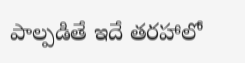పాల్పడితే ఇదే తరహాలో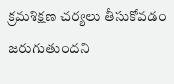క్రమశిక్షణ చర్యలు తీసుకోవడం జరుగుతుందని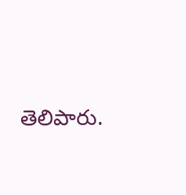తెలిపారు.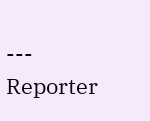---
Reporter